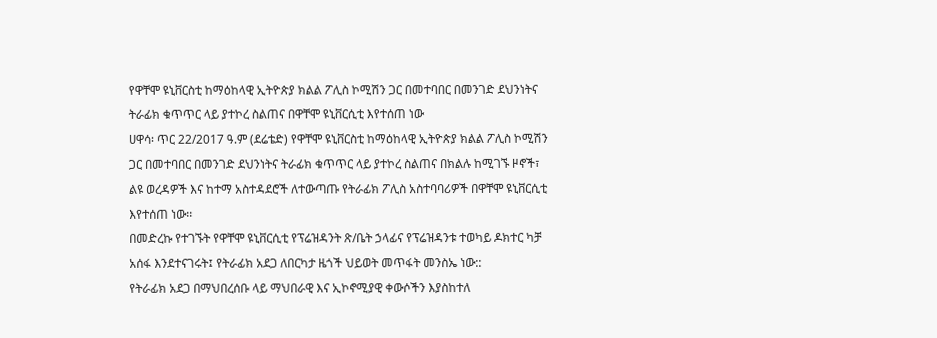የዋቸሞ ዩኒቨርስቲ ከማዕከላዊ ኢትዮጵያ ክልል ፖሊስ ኮሚሽን ጋር በመተባበር በመንገድ ደህንነትና ትራፊክ ቁጥጥር ላይ ያተኮረ ስልጠና በዋቸሞ ዩኒቨርሲቲ እየተሰጠ ነው
ሀዋሳ፡ ጥር 22/2017 ዓ.ም (ደሬቴድ) የዋቸሞ ዩኒቨርስቲ ከማዕከላዊ ኢትዮጵያ ክልል ፖሊስ ኮሚሽን ጋር በመተባበር በመንገድ ደህንነትና ትራፊክ ቁጥጥር ላይ ያተኮረ ስልጠና በክልሉ ከሚገኙ ዞኖች፣ ልዩ ወረዳዎች እና ከተማ አስተዳደሮች ለተውጣጡ የትራፊክ ፖሊስ አስተባባሪዎች በዋቸሞ ዩኒቨርሲቲ እየተሰጠ ነው፡፡
በመድረኩ የተገኙት የዋቸሞ ዩኒቨርሲቲ የፕሬዝዳንት ጽ/ቤት ኃላፊና የፕሬዝዳንቱ ተወካይ ዶክተር ካቻ አሰፋ እንደተናገሩት፤ የትራፊክ አደጋ ለበርካታ ዜጎች ህይወት መጥፋት መንስኤ ነው::
የትራፊክ አደጋ በማህበረሰቡ ላይ ማህበራዊ እና ኢኮኖሚያዊ ቀውሶችን እያስከተለ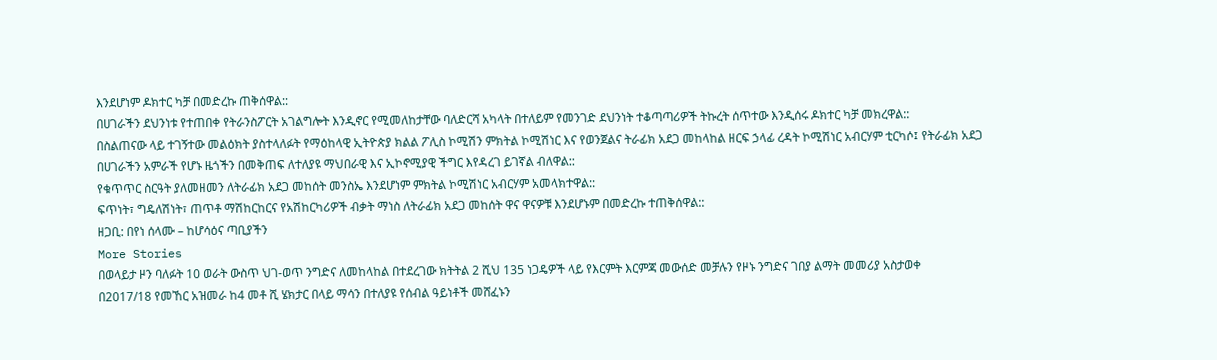እንደሆነም ዶክተር ካቻ በመድረኩ ጠቅሰዋል::
በሀገራችን ደህንነቱ የተጠበቀ የትራንስፖርት አገልግሎት እንዲኖር የሚመለከታቸው ባለድርሻ አካላት በተለይም የመንገድ ደህንነት ተቆጣጣሪዎች ትኩረት ሰጥተው እንዲሰሩ ዶክተር ካቻ መክረዋል::
በስልጠናው ላይ ተገኝተው መልዕክት ያስተላለፉት የማዕከላዊ ኢትዮጵያ ክልል ፖሊስ ኮሚሽን ምክትል ኮሚሽነር እና የወንጀልና ትራፊክ አደጋ መከላከል ዘርፍ ኃላፊ ረዳት ኮሚሽነር አብርሃም ቲርካሶ፤ የትራፊክ አደጋ በሀገራችን አምራች የሆኑ ዜጎችን በመቅጠፍ ለተለያዩ ማህበራዊ እና ኢኮኖሚያዊ ችግር እየዳረገ ይገኛል ብለዋል::
የቁጥጥር ስርዓት ያለመዘመን ለትራፊክ አደጋ መከሰት መንስኤ እንደሆነም ምክትል ኮሚሽነር አብርሃም አመላክተዋል::
ፍጥነት፣ ግዴለሽነት፣ ጠጥቶ ማሽከርከርና የአሽከርካሪዎች ብቃት ማነስ ለትራፊክ አደጋ መከሰት ዋና ዋናዎቹ እንደሆኑም በመድረኩ ተጠቅሰዋል::
ዘጋቢ: በየነ ሰላሙ – ከሆሳዕና ጣቢያችን
More Stories
በወላይታ ዞን ባለፉት 10 ወራት ውስጥ ህገ-ወጥ ንግድና ለመከላከል በተደረገው ክትትል 2 ሺህ 135 ነጋዴዎች ላይ የእርምት እርምጃ መውሰድ መቻሉን የዞኑ ንግድና ገበያ ልማት መመሪያ አስታወቀ
በ2017/18 የመኸር አዝመራ ከ4 መቶ ሺ ሄክታር በላይ ማሳን በተለያዩ የሰብል ዓይነቶች መሸፈኑን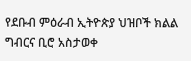የደቡብ ምዕራብ ኢትዮጵያ ህዝቦች ክልል ግብርና ቢሮ አስታወቀ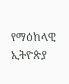የማዕከላዊ ኢትዮጵያ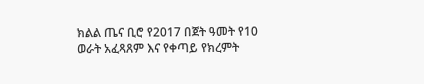ክልል ጤና ቢሮ የ2017 በጀት ዓመት የ10 ወራት አፈጻጸም እና የቀጣይ የክረምት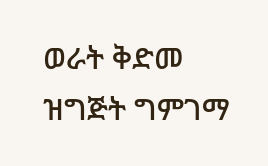ወራት ቅድመ ዝግጅት ግምገማ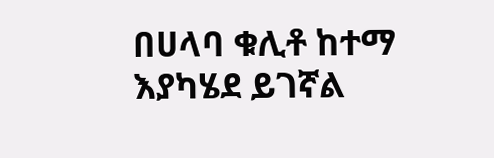በሀላባ ቁሊቶ ከተማ እያካሄደ ይገኛል